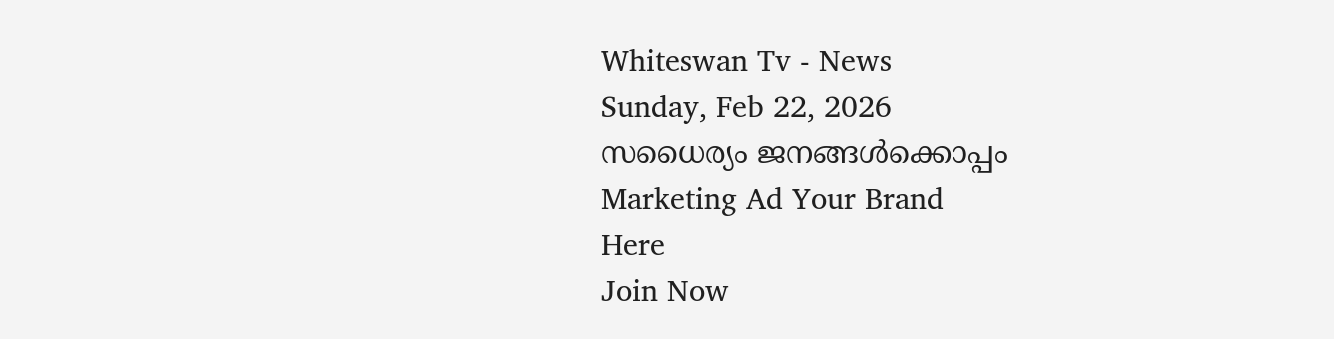Whiteswan Tv - News
Sunday, Feb 22, 2026
സധൈര്യം ജനങ്ങൾക്കൊപ്പം
Marketing Ad Your Brand
Here
Join Now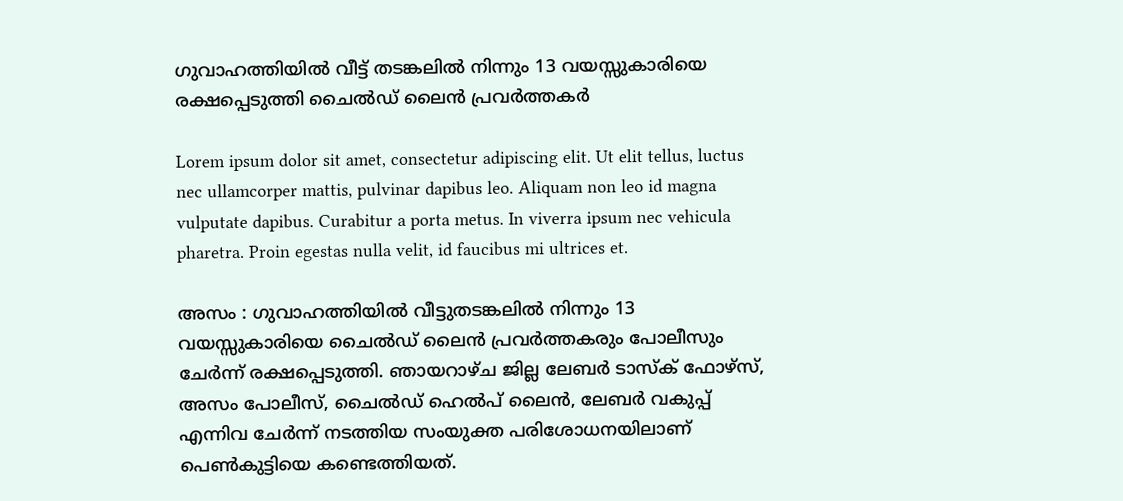ഗുവാഹത്തിയിൽ വീട്ട് തടങ്കലിൽ നിന്നും 13 വയസ്സുകാരിയെ രക്ഷപ്പെടുത്തി ചൈൽഡ് ലൈൻ പ്രവർത്തകർ

Lorem ipsum dolor sit amet, consectetur adipiscing elit. Ut elit tellus, luctus nec ullamcorper mattis, pulvinar dapibus leo. Aliquam non leo id magna vulputate dapibus. Curabitur a porta metus. In viverra ipsum nec vehicula pharetra. Proin egestas nulla velit, id faucibus mi ultrices et.

അസം : ഗുവാഹത്തിയിൽ വീട്ടുതടങ്കലിൽ നിന്നും 13 വയസ്സുകാരിയെ ചൈൽഡ് ലൈൻ പ്രവർത്തകരും പോലീസും ചേർന്ന് രക്ഷപ്പെടുത്തി. ഞായറാഴ്ച ജില്ല ലേബർ ടാസ്‌ക് ഫോഴ്‌സ്, അസം പോലീസ്, ചൈൽഡ് ഹെൽപ് ലൈൻ, ലേബർ വകുപ്പ് എന്നിവ ചേർന്ന് നടത്തിയ സംയുക്ത പരിശോധനയിലാണ് പെൺകുട്ടിയെ കണ്ടെത്തിയത്.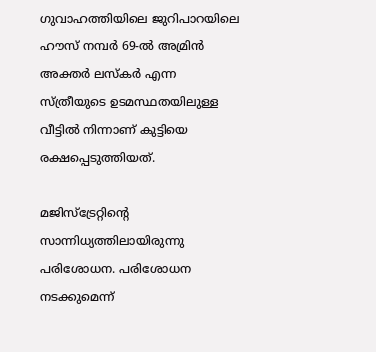ഗുവാഹത്തിയിലെ ജുറിപാറയിലെ ഹൗസ് നമ്പർ 69-ൽ അമ്രിൻ അക്തർ ലസ്കർ എന്ന സ്ത്രീയുടെ ഉടമസ്ഥതയിലുള്ള വീട്ടിൽ നിന്നാണ് കുട്ടിയെ രക്ഷപ്പെടുത്തിയത്.

മജിസ്ട്രേറ്റിന്റെ സാന്നിധ്യത്തിലായിരുന്നു പരിശോധന. പരിശോധന നടക്കുമെന്ന്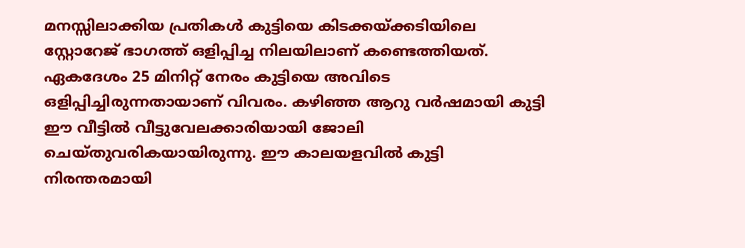മനസ്സിലാക്കിയ പ്രതികൾ കുട്ടിയെ കിടക്കയ്ക്കടിയിലെ സ്റ്റോറേജ് ഭാഗത്ത് ഒളിപ്പിച്ച നിലയിലാണ് കണ്ടെത്തിയത്. ഏകദേശം 25 മിനിറ്റ് നേരം കുട്ടിയെ അവിടെ ഒളിപ്പിച്ചിരുന്നതായാണ് വിവരം. കഴിഞ്ഞ ആറു വർഷമായി കുട്ടി ഈ വീട്ടിൽ വീട്ടുവേലക്കാരിയായി ജോലി ചെയ്തുവരികയായിരുന്നു. ഈ കാലയളവിൽ കുട്ടി നിരന്തരമായി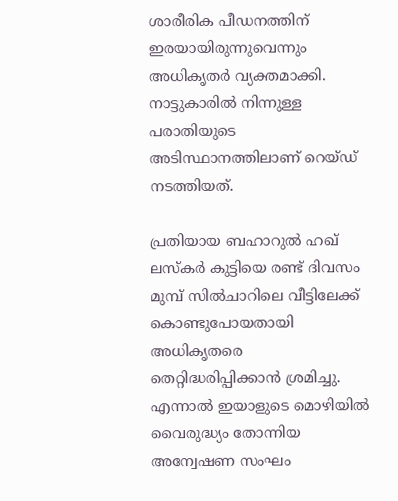ശാരീരിക പീഡനത്തിന് ഇരയായിരുന്നുവെന്നും അധികൃതർ വ്യക്തമാക്കി. നാട്ടുകാരിൽ നിന്നുള്ള പരാതിയുടെ അടിസ്ഥാനത്തിലാണ് റെയ്ഡ് നടത്തിയത്.

പ്രതിയായ ബഹാറുൽ ഹഖ് ലസ്കർ കുട്ടിയെ രണ്ട് ദിവസം മുമ്പ് സിൽചാറിലെ വീട്ടിലേക്ക് കൊണ്ടുപോയതായി അധികൃതരെ തെറ്റിദ്ധരിപ്പിക്കാൻ ശ്രമിച്ചു. എന്നാൽ ഇയാളുടെ മൊഴിയിൽ വൈരുദ്ധ്യം തോന്നിയ അന്വേഷണ സംഘം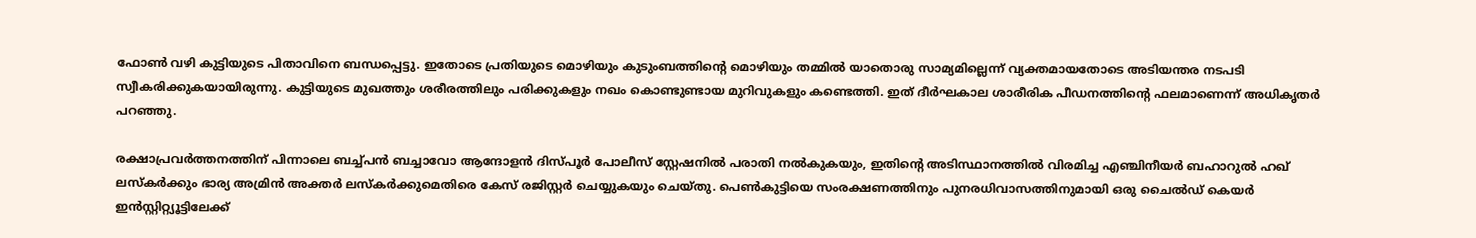ഫോൺ വഴി കുട്ടിയുടെ പിതാവിനെ ബന്ധപ്പെട്ടു. ഇതോടെ പ്രതിയുടെ മൊഴിയും കുടുംബത്തിന്റെ മൊഴിയും തമ്മിൽ യാതൊരു സാമ്യമില്ലെന്ന് വ്യക്തമായതോടെ അടിയന്തര നടപടി സ്വീകരിക്കുകയായിരുന്നു. കുട്ടിയുടെ മുഖത്തും ശരീരത്തിലും പരിക്കുകളും നഖം കൊണ്ടുണ്ടായ മുറിവുകളും കണ്ടെത്തി. ഇത് ദീർഘകാല ശാരീരിക പീഡനത്തിന്റെ ഫലമാണെന്ന് അധികൃതർ പറഞ്ഞു.

രക്ഷാപ്രവർത്തനത്തിന് പിന്നാലെ ബച്ച്പൻ ബച്ചാവോ ആന്ദോളൻ ദിസ്പൂർ പോലീസ് സ്റ്റേഷനിൽ പരാതി നൽകുകയും, ഇതിന്റെ അടിസ്ഥാനത്തിൽ വിരമിച്ച എഞ്ചിനീയർ ബഹാറുൽ ഹഖ് ലസ്കർക്കും ഭാര്യ അമ്രിൻ അക്തർ ലസ്കർക്കുമെതിരെ കേസ് രജിസ്റ്റർ ചെയ്യുകയും ചെയ്തു. പെൺകുട്ടിയെ സംരക്ഷണത്തിനും പുനരധിവാസത്തിനുമായി ഒരു ചൈൽഡ് കെയർ ഇൻസ്റ്റിറ്റ്യൂട്ടിലേക്ക്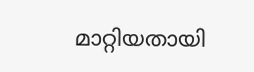മാറ്റിയതായി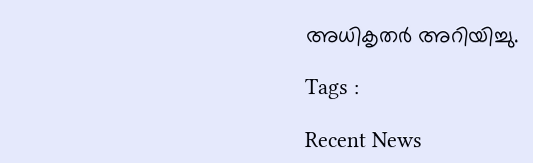അധികൃതർ അറിയിച്ചു.

Tags :

Recent News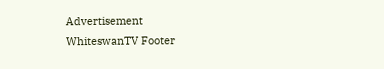Advertisement
WhiteswanTV Footer